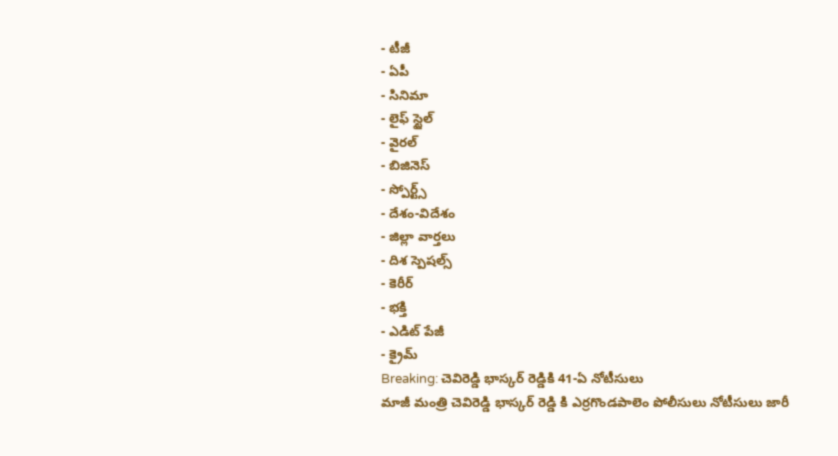- టీజీ
- ఏపీ
- సినిమా
- లైఫ్ స్టైల్
- వైరల్
- బిజినెస్
- స్పోర్ట్స్
- దేశం-విదేశం
- జిల్లా వార్తలు
- దిశ స్పెషల్స్
- కెరీర్
- భక్తి
- ఎడిట్ పేజీ
- క్రైమ్
Breaking: చెవిరెడ్డి భాస్కర్ రెడ్డికి 41-ఏ నోటీసులు
మాజీ మంత్రి చెవిరెడ్డి భాస్కర్ రెడ్డి కి ఎర్రగొండపాలెం పోలీసులు నోటీసులు జారీ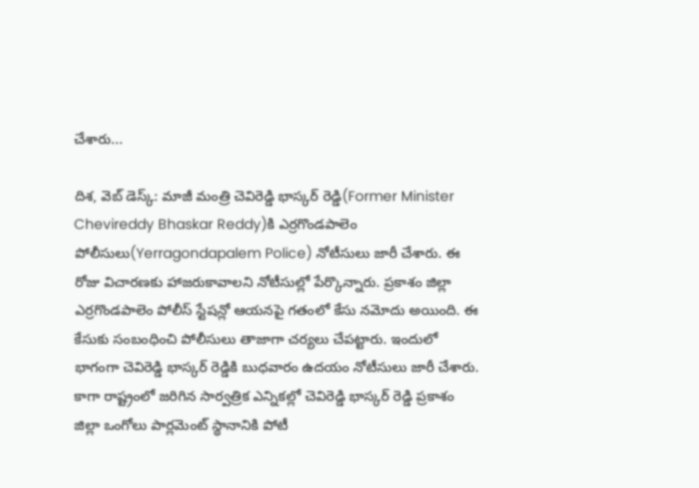చేశారు...

దిశ, వెబ్ డెస్క్: మాజీ మంత్రి చెవిరెడ్డి భాస్కర్ రెడ్డి(Former Minister Chevireddy Bhaskar Reddy)కి ఎర్రగొండపాలెం పోలీసులు(Yerragondapalem Police) నోటీసులు జారీ చేశారు. ఈ రోజు విచారణకు హాజరుకావాలని నోటీసుల్లో పేర్కొన్నారు. ప్రకాశం జిల్లా ఎర్రగొండపాలెం పోలీస్ స్టేషన్లో ఆయనపై గతంలో కేసు నమోదు అయింది. ఈ కేసుకు సంబంధించి పోలీసులు తాజాగా చర్యలు చేపట్టారు. ఇందులో భాగంగా చెవిరెడ్డి భాస్కర్ రెడ్డికి బుధవారం ఉదయం నోటీసులు జారీ చేశారు.
కాగా రాష్ట్రంలో జరిగిన సార్వత్రిక ఎన్నికల్లో చెవిరెడ్డి భాస్కర్ రెడ్డి ప్రకాశం జిల్లా ఒంగోలు పార్లమెంట్ స్థానానికి పోటీ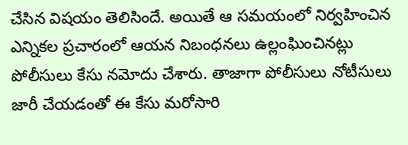చేసిన విషయం తెలిసిందే. అయితే ఆ సమయంలో నిర్వహించిన ఎన్నికల ప్రచారంలో ఆయన నిబంధనలు ఉల్లంఘించినట్లు పోలీసులు కేసు నమోదు చేశారు. తాజాగా పోలీసులు నోటీసులు జారీ చేయడంతో ఈ కేసు మరోసారి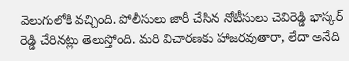వెలుగులోకి వచ్చింది. పోలీసులు జారీ చేసిన నోటీసులు చెవిరెడ్డి భాస్కర్ రెడ్డి చేరినట్లు తెలుస్తోంది. మరి విచారణకు హాజరవుతారా, లేదా అనేది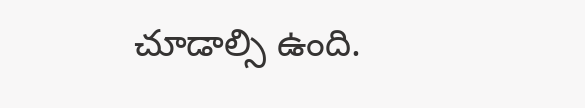చూడాల్సి ఉంది.